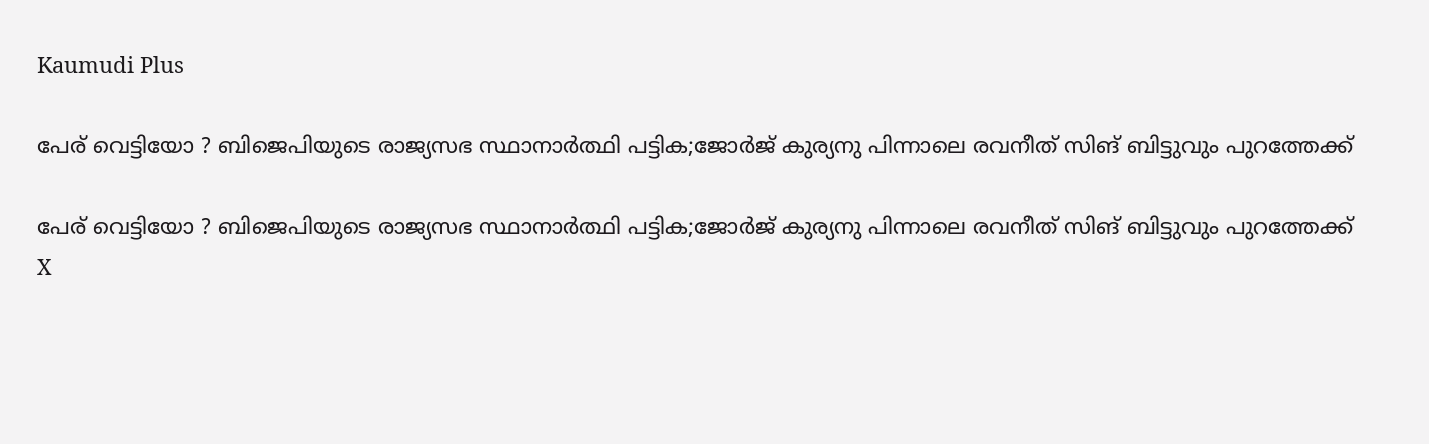Kaumudi Plus

പേര് വെട്ടിയോ ? ബിജെപിയുടെ രാജ്യസഭ സ്ഥാനാര്‍ത്ഥി പട്ടിക;ജോര്‍ജ് കുര്യനു പിന്നാലെ രവനീത് സിങ് ബിട്ടുവും പുറത്തേക്ക്

പേര് വെട്ടിയോ ? ബിജെപിയുടെ രാജ്യസഭ സ്ഥാനാര്‍ത്ഥി പട്ടിക;ജോര്‍ജ് കുര്യനു പിന്നാലെ രവനീത് സിങ് ബിട്ടുവും പുറത്തേക്ക്
X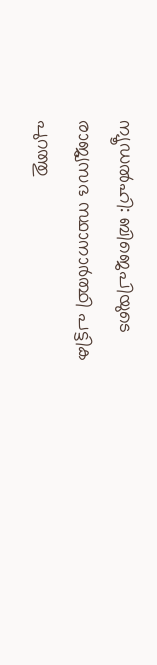ന്യൂഡല്‍ഹി: ബിജെപിയുടെ രാജ്യസഭ സ്ഥാനാര്‍ത്ഥി പട്ടിക പുറത്തു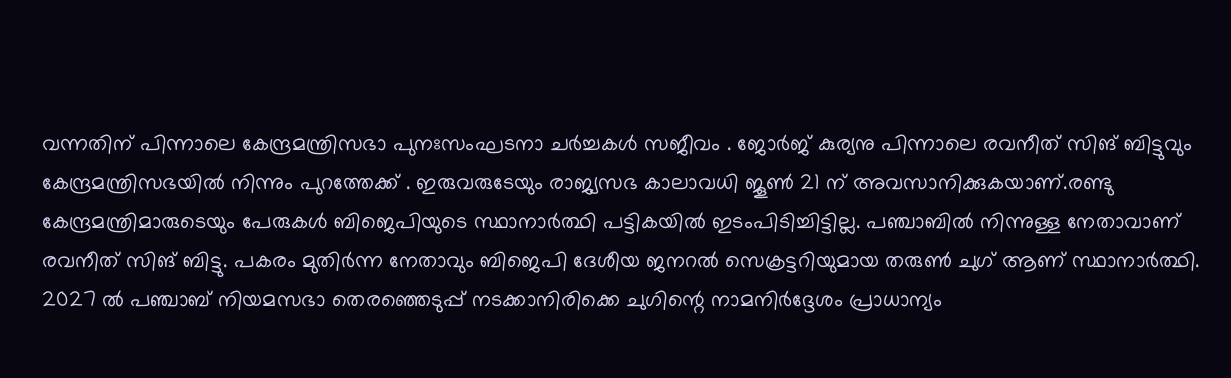വന്നതിന് പിന്നാലെ കേന്ദ്രമന്ത്രിസഭാ പുനഃസംഘടനാ ചർച്ചകൾ സജീവം . ജോര്‍ജ് കുര്യനു പിന്നാലെ രവനീത് സിങ് ബിട്ടുവും കേന്ദ്രമന്ത്രിസഭയില്‍ നിന്നും പുറത്തേക്ക് . ഇരുവരുടേയും രാജ്യസഭ കാലാവധി ജൂണ്‍ 21 ന് അവസാനിക്കുകയാണ്.രണ്ടു കേന്ദ്രമന്ത്രിമാരുടെയും പേരുകള്‍ ബിജെപിയുടെ സ്ഥാനാര്‍ത്ഥി പട്ടികയില്‍ ഇടംപിടിച്ചിട്ടില്ല. പഞ്ചാബില്‍ നിന്നുള്ള നേതാവാണ് രവനീത് സിങ് ബിട്ടു. പകരം മുതിര്‍ന്ന നേതാവും ബിജെപി ദേശീയ ജനറല്‍ സെക്രട്ടറിയുമായ തരുണ്‍ ചുഗ് ആണ് സ്ഥാനാര്‍ത്ഥി. 2027 ല്‍ പഞ്ചാബ് നിയമസഭാ തെരഞ്ഞെടുപ്പ് നടക്കാനിരിക്കെ ചുഗിന്റെ നാമനിര്‍ദ്ദേശം പ്രാധാന്യം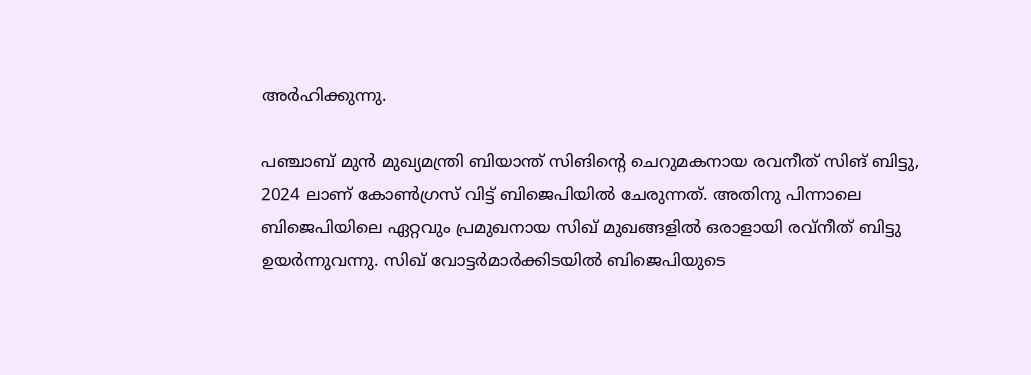അര്‍ഹിക്കുന്നു.

പഞ്ചാബ് മുന്‍ മുഖ്യമന്ത്രി ബിയാന്ത് സിങിന്റെ ചെറുമകനായ രവനീത് സിങ് ബിട്ടു, 2024 ലാണ് കോണ്‍ഗ്രസ് വിട്ട് ബിജെപിയില്‍ ചേരുന്നത്. അതിനു പിന്നാലെ ബിജെപിയിലെ ഏറ്റവും പ്രമുഖനായ സിഖ് മുഖങ്ങളില്‍ ഒരാളായി രവ്നീത് ബിട്ടു ഉയര്‍ന്നുവന്നു. സിഖ് വോട്ടര്‍മാര്‍ക്കിടയില്‍ ബിജെപിയുടെ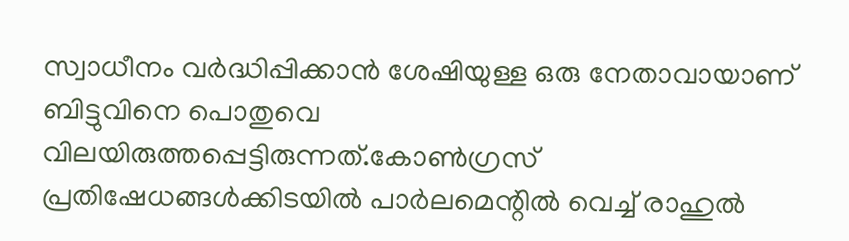സ്വാധീനം വര്‍ദ്ധിപ്പിക്കാന്‍ ശേഷിയുള്ള ഒരു നേതാവായാണ് ബിട്ടുവിനെ പൊതുവെ വിലയിരുത്തപ്പെട്ടിരുന്നത്.കോണ്‍ഗ്രസ് പ്രതിഷേധങ്ങള്‍ക്കിടയില്‍ പാര്‍ലമെന്റില്‍ വെച്ച് രാഹുല്‍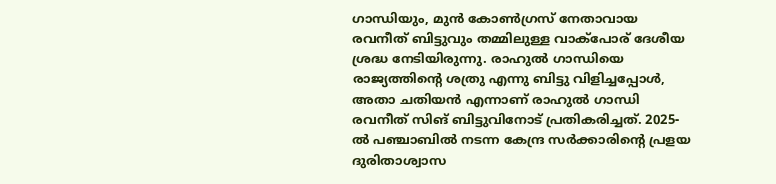ഗാന്ധിയും, മുന്‍ കോണ്‍ഗ്രസ് നേതാവായ രവനീത് ബിട്ടുവും തമ്മിലുള്ള വാക്‌പോര് ദേശീയ ശ്രദ്ധ നേടിയിരുന്നു. രാഹുല്‍ ഗാന്ധിയെ രാജ്യത്തിന്റെ ശത്രു എന്നു ബിട്ടു വിളിച്ചപ്പോള്‍, അതാ ചതിയന്‍ എന്നാണ് രാഹുല്‍ ഗാന്ധി രവനീത് സിങ് ബിട്ടുവിനോട് പ്രതികരിച്ചത്. 2025-ല്‍ പഞ്ചാബില്‍ നടന്ന കേന്ദ്ര സര്‍ക്കാരിന്റെ പ്രളയ ദുരിതാശ്വാസ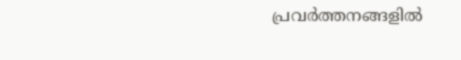പ്രവര്‍ത്തനങ്ങളില്‍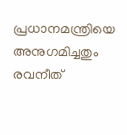പ്രധാനമന്ത്രിയെ അനുഗമിച്ചതും രവനീത്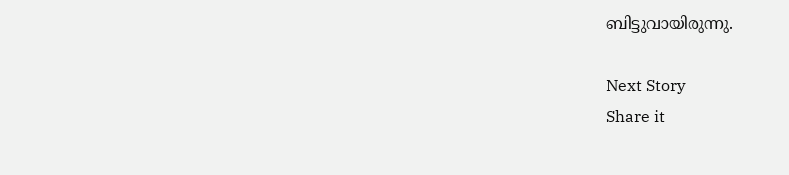ബിട്ടുവായിരുന്നു.

Next Story
Share it